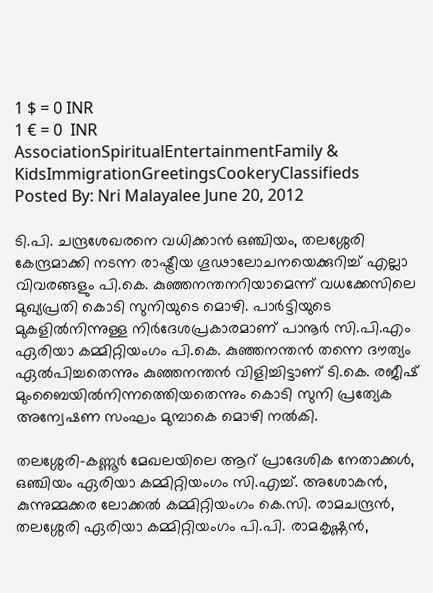1 $ = 0 INR
1 € = 0  INR
AssociationSpiritualEntertainmentFamily & KidsImmigrationGreetingsCookeryClassifieds
Posted By: Nri Malayalee June 20, 2012

ടി.പി. ചന്ദ്രശേഖരനെ വധിക്കാന്‍ ഒഞ്ചിയം, തലശ്ശേരി കേന്ദ്രമാക്കി നടന്ന രാഷ്ട്രീയ ഗൂഢാലോചനയെക്കുറിച്ച് എല്ലാ വിവരങ്ങളും പി.കെ. കുഞ്ഞനന്തനറിയാമെന്ന് വധക്കേസിലെ മുഖ്യപ്രതി കൊടി സുനിയുടെ മൊഴി. പാര്‍ട്ടിയുടെ മുകളില്‍നിന്നുള്ള നിര്‍ദേശപ്രകാരമാണ് പാനൂര്‍ സി.പി.എം ഏരിയാ കമ്മിറ്റിയംഗം പി.കെ. കുഞ്ഞനന്തന്‍ തന്നെ ദൗത്യം ഏല്‍പിച്ചതെന്നും കുഞ്ഞനന്തന്‍ വിളിച്ചിട്ടാണ് ടി.കെ. രജീഷ് മുംബൈയില്‍നിന്നത്തെിയതെന്നും കൊടി സുനി പ്രത്യേക അന്വേഷണ സംഘം മുമ്പാകെ മൊഴി നല്‍കി.

തലശ്ശേരി-കണ്ണൂര്‍ മേഖലയിലെ ആറ് പ്രാദേശിക നേതാക്കള്‍, ഒഞ്ചിയം ഏരിയാ കമ്മിറ്റിയംഗം സി.എച്ച്. അശോകന്‍, കുന്നുമ്മക്കര ലോക്കല്‍ കമ്മിറ്റിയംഗം കെ.സി. രാമചന്ദ്രന്‍, തലശ്ശേരി ഏരിയാ കമ്മിറ്റിയംഗം പി.പി. രാമകൃഷ്ണന്‍,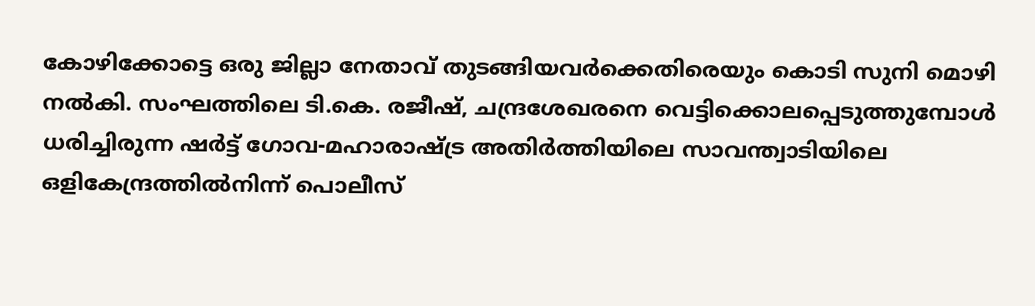കോഴിക്കോട്ടെ ഒരു ജില്ലാ നേതാവ് തുടങ്ങിയവര്‍ക്കെതിരെയും കൊടി സുനി മൊഴി നല്‍കി. സംഘത്തിലെ ടി.കെ. രജീഷ്, ചന്ദ്രശേഖരനെ വെട്ടിക്കൊലപ്പെടുത്തുമ്പോള്‍ ധരിച്ചിരുന്ന ഷര്‍ട്ട് ഗോവ-മഹാരാഷ്ട്ര അതിര്‍ത്തിയിലെ സാവന്ത്വാടിയിലെ ഒളികേന്ദ്രത്തില്‍നിന്ന് പൊലീസ്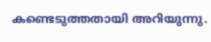കണ്ടെടുത്തതായി അറിയുന്നു.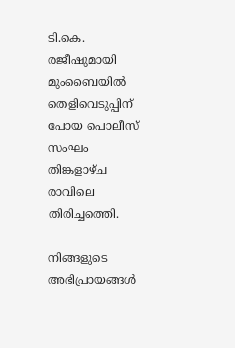ടി.കെ. രജീഷുമായി മുംബൈയില്‍ തെളിവെടുപ്പിന് പോയ പൊലീസ് സംഘം തിങ്കളാഴ്ച രാവിലെ തിരിച്ചത്തെി.

നിങ്ങളുടെ അഭിപ്രായങ്ങള്‍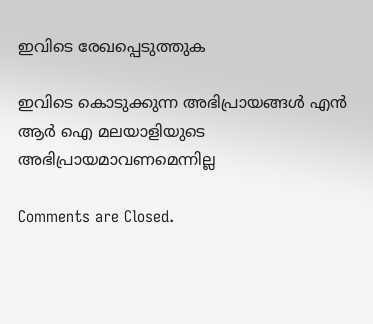ഇവിടെ രേഖപ്പെടുത്തുക

ഇവിടെ കൊടുക്കുന്ന അഭിപ്രായങ്ങള്‍ എന്‍ ആര്‍ ഐ മലയാളിയുടെ അഭിപ്രായമാവണമെന്നില്ല

Comments are Closed.